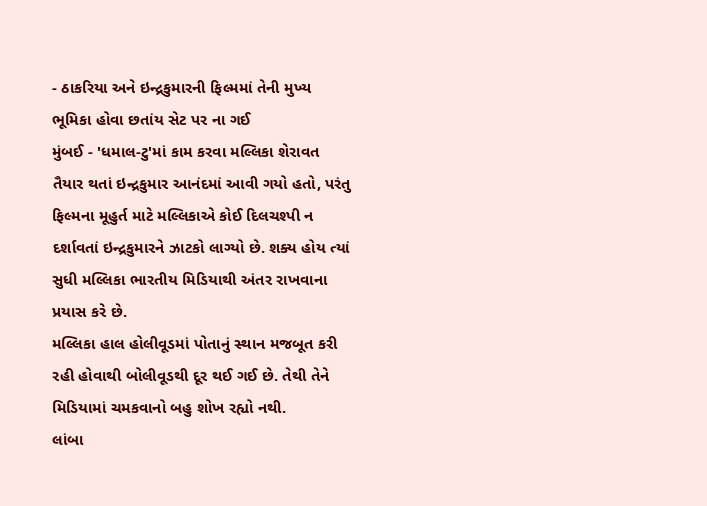- ઠાકરિયા અને ઇન્દ્રકુમારની ફિલ્મમાં તેની મુખ્ય ભૂમિકા હોવા છતાંય સેટ પર ના ગઈ
મુંબઈ - 'ધમાલ-ટુ'માં કામ કરવા મલ્લિકા શેરાવત તૈયાર થતાં ઇન્દ્રકુમાર આનંદમાં આવી ગયો હતો, પરંતુ ફિલ્મના મૂહુર્ત માટે મલ્લિકાએ કોઈ દિલચશ્પી ન દર્શાવતાં ઇન્દ્રકુમારને ઝાટકો લાગ્યો છે. શક્ય હોય ત્યાં સુધી મલ્લિકા ભારતીય મિડિયાથી અંતર રાખવાના પ્રયાસ કરે છે.
મલ્લિકા હાલ હોલીવૂડમાં પોતાનું સ્થાન મજબૂત કરી રહી હોવાથી બોલીવૂડથી દૂર થઈ ગઈ છે. તેથી તેને મિડિયામાં ચમકવાનો બહુ શોખ રહ્યો નથી.
લાંબા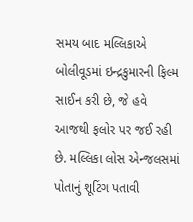સમય બાદ મલ્લિકાએ બોલીવૂડમાં ઇન્દ્રકુમારની ફિલ્મ સાઈન કરી છે, જે હવે આજથી ફલોર પર જઈ રહી છે. મલ્લિકા લોસ એન્જલસમાં પોતાનું શૂટિંગ પતાવી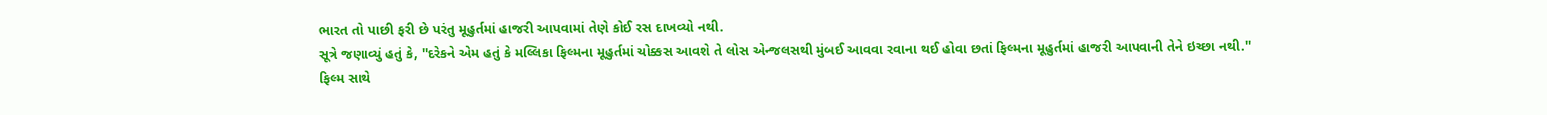ભારત તો પાછી ફરી છે પરંતુ મૂહુર્તમાં હાજરી આપવામાં તેણે કોઈ રસ દાખવ્યો નથી.
સૂત્રે જણાવ્યું હતું કે, ''દરેકને એમ હતું કે મલ્લિકા ફિલ્મના મૂહુર્તમાં ચોક્કસ આવશે તે લોસ એન્જલસથી મુંબઈ આવવા રવાના થઈ હોવા છતાં ફિલ્મના મૂહુર્તમાં હાજરી આપવાની તેને ઇચ્છા નથી.''
ફિલ્મ સાથે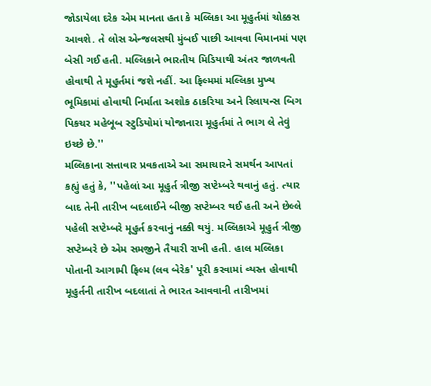જોડાયેલા દરેક એમ માનતા હતા કે મલ્લિકા આ મૂહુર્તમાં ચોક્કસ આવશે. તે લોસ એન્જલસથી મુંબઈ પાછી આવવા વિમાનમાં પણ બેસી ગઈ હતી. મલ્લિકાને ભારતીય મિડિયાથી અંતર જાળવતી હોવાથી તે મૂહુર્તમાં જશે નહીં. આ ફિલ્મમાં મલ્લિકા મુખ્ય ભૂમિકામાં હોવાથી નિર્માતા અશોક ઠાકરિયા અને રિલાયન્સ બિગ પિકચર મહેબૂબ સ્ટુડિયોમાં યોજાનારા મૂહુર્તમાં તે ભાગ લે તેવું ઇચ્છે છે.''
મલ્લિકાના સત્તાવાર પ્રવકતાએ આ સમાચારને સમર્થન આપતાં કહ્યું હતું કે, ''પહેલાં આ મૂહુર્ત ત્રીજી સપ્ટેમ્બરે થવાનું હતું. ત્યાર બાદ તેની તારીખ બદલાઈને બીજી સપ્ટેમ્બર થઈ હતી અને છેલ્લે પહેલી સપ્ટેમ્બરે મૂહુર્ત કરવાનું નક્કી થયું. મલ્લિકાએ મૂહુર્ત ત્રીજી સપ્ટેમ્બરે છે એમ સમજીને તૈયારી રાખી હતી. હાલ મલ્લિકા પોતાની આગામી ફિલ્મ (લવ બેરેક' પૂરી કરવામાં વ્યસ્ત હોવાથી મૂહુર્તની તારીખ બદલાતાં તે ભારત આવવાની તારીખમાં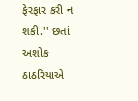ફેરફાર કરી ન શકી.'' છતાં અશોક ઠાઠરિયાએ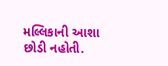મલ્લિકાની આશા છોડી નહોતી.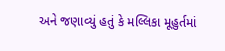અને જણાવ્યું હતું કે મલ્લિકા મૂહુર્તમાં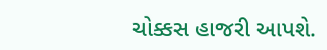ચોક્કસ હાજરી આપશે.